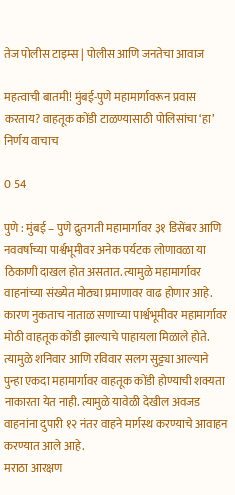तेज पोलीस टाइम्स | पोलीस आणि जनतेचा आवाज

महत्वाची बातमी! मुंबई-पुणे महामार्गावरून प्रवास करताय? वाहतूक कोंडी टाळण्यासाठी पोलिसांचा ‘हा’ निर्णय वाचाच

0 54

पुणे : मुंबई – पुणे द्रुतगती महामार्गावर ३१ डिसेंबर आणि नववर्षाच्या पार्श्वभूमीवर अनेक पर्यटक लोणावळा या ठिकाणी दाखल होत असतात. त्यामुळे महामार्गावर वाहनांच्या संख्येत मोठ्या प्रमाणावर वाढ होणार आहे. कारण नुकताच नाताळ सणाच्या पार्श्वभूमीवर महामार्गावर मोठी वाहतूक कोंडी झाल्याचे पाहायला मिळाले होते. त्यामुळे शनिवार आणि रविवार सलग सुट्ट्या आल्याने पुन्हा एकदा महामार्गावर वाहतूक कोंडी होण्याची शक्यता नाकारता येत नाही. त्यामुळे यावेळी देखील अवजड वाहनांना दुपारी १२ नंतर वाहने मार्गस्थ करण्याचे आवाहन करण्यात आले आहे.
मराठा आरक्षण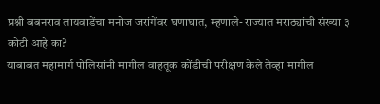प्रश्नी बबनराव तायवाडेंचा मनोज जरांगेंवर घणाघात, म्हणाले- राज्यात मराठ्यांची संख्या ३ कोटी आहे का?
याबाबत महामार्ग पोलिसांनी मागील वाहतूक कोंडीची परीक्षण केले तेव्हा मागील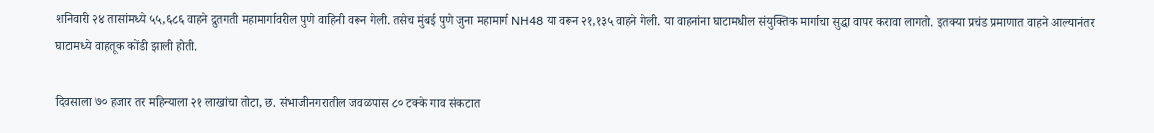शनिवारी २४ तासांमध्ये ५५,६८६ वाहने द्रुतगती महामार्गावरील पुणे वाहिनी वरून गेली. तसेच मुंबई पुणे जुना महामार्ग NH48 या वरून २१,१३५ वाहने गेली. या वाहनांना घाटामधील संयुक्तिक मार्गाचा सुद्धा वापर करावा लागतो. इतक्या प्रचंड प्रमाणात वाहने आल्यानंतर घाटामध्ये वाहतूक कोंडी झाली होती.

दिवसाला ७० हजार तर महिन्याला २१ लाखांचा तोटा, छ. संभाजीनगरातील जवळपास ८० टक्के गाव संकटात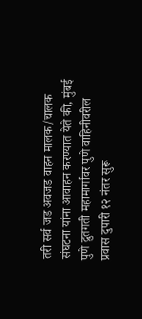तरी सर्व जड अवजड वाहन मालक/चालक संघटना यांना आवाहन करण्यात येते की, मुंबई पुणे द्रुतगती महामार्गावर पुणे वाहिनीवरील प्रवास दुपारी १२ नंतर सुरू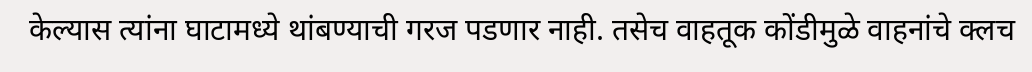केल्यास त्यांना घाटामध्ये थांबण्याची गरज पडणार नाही. तसेच वाहतूक कोंडीमुळे वाहनांचे क्लच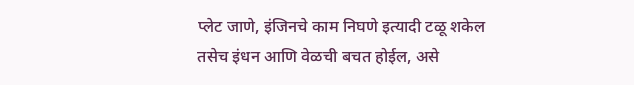प्लेट जाणे, इंजिनचे काम निघणे इत्यादी टळू शकेल तसेच इंधन आणि वेळची बचत होईल, असे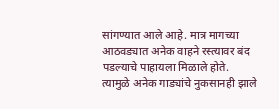सांगण्यात आले आहे. मात्र मागच्या आठवड्यात अनेक वाहने रस्त्यावर बंद पडल्याचे पाहायला मिळाले होते. त्यामुळे अनेक गाड्यांचे नुकसानही झाले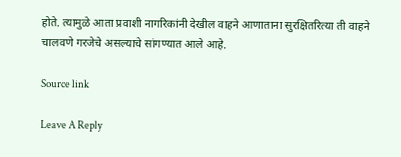होते. त्यामुळे आता प्रवाशी नागरिकांनी देखील वाहने आणाताना सुरक्षितरित्या ती वाहने चालवणे गरजेचे असल्याचे सांगण्यात आले आहे.

Source link

Leave A Reply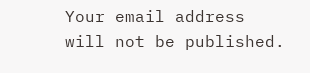Your email address will not be published.